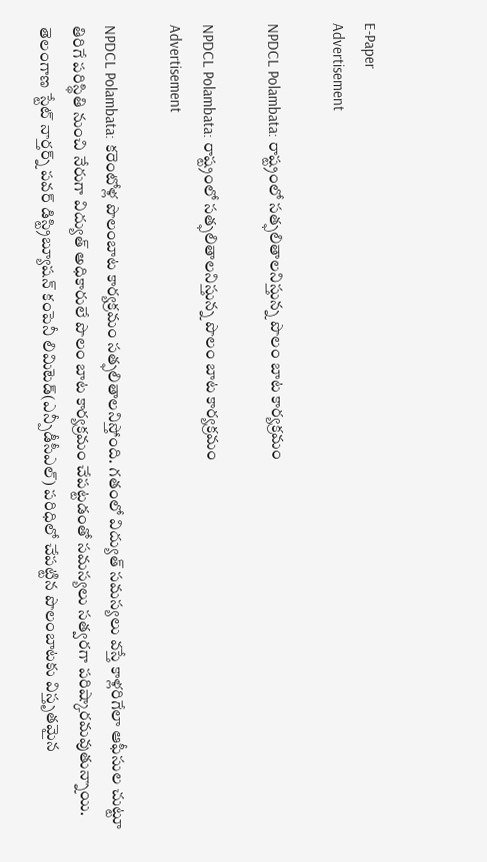E-Paper
Advertisement

NPDCL Polambata: రాష్ట్రంలో సత్ఫలితాలనిస్తున్న పొలం బాట కార్యక్రమం

NPDCL Polambata: రాష్ట్రంలో సత్ఫలితాలనిస్తున్న పొలం బాట కార్యక్రమం
Advertisement

NPDCL Polambata: కరెంటోళ్ల పొలంబాట కార్యక్రమం సత్ఫలితాలనిస్తోంది. గతంలో విద్యుత్ సమస్యలు వస్తే కాళ్లరిగేలా ఆఫీసుల చుట్టూ తిరిగే పరిస్థితి నుంచి నేరుగా విద్యుత్ అధికారులే పొలం బాట కార్యక్రమం చేపట్టడంతో సమస్యలు సత్వరగా పరిష్కారమవుతున్నాయి. తెలంగాణ స్టేట్ నార్తర్న్ పవర్ డిస్ట్రిబ్యూషన్ కంపెనీ లిమిటెడ్(ఎన్పీడీసీఎల్) పరిధిలో చేపట్టిన పొలంబాటకు విస్తృతమైన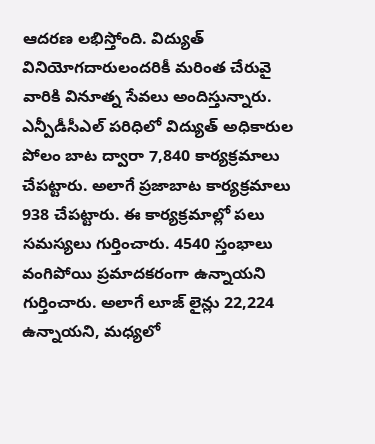ఆదరణ లభిస్తోంది. విద్యుత్ వినియోగదారులందరికీ మరింత చేరువై వారికి వినూత్న సేవలు అందిస్తున్నారు. ఎన్పీడీసీఎల్ పరిధిలో విద్యుత్ అధికారుల పోలం బాట ద్వారా 7,840 కార్యక్రమాలు చేపట్టారు. అలాగే ప్రజాబాట కార్యక్రమాలు 938 చేపట్టారు. ఈ కార్యక్రమాల్లో పలు సమస్యలు గుర్తించారు. 4540 స్తంభాలు వంగిపోయి ప్రమాదకరంగా ఉన్నాయని గుర్తించారు. అలాగే లూజ్ లైన్లు 22,224 ఉన్నాయని, మధ్యలో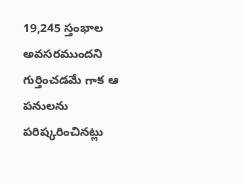19,245 స్తంభాల అవసరముందని గుర్తించడమే గాక ఆ పనులను పరిష్కరించినట్లు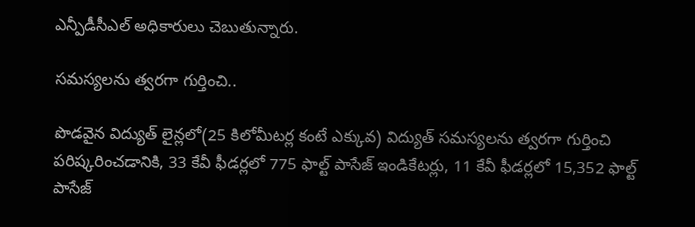ఎన్పీడీసీఎల్ అధికారులు చెబుతున్నారు.

సమస్యలను త్వరగా గుర్తించి..

పొడవైన విద్యుత్ లైన్లలో(25 కిలోమీటర్ల కంటే ఎక్కువ) విద్యుత్ సమస్యలను త్వరగా గుర్తించి పరిష్కరించడానికి, 33 కేవీ ఫీడర్లలో 775 ఫాల్ట్ పాసేజ్ ఇండికేటర్లు, 11 కేవీ ఫీడర్లలో 15,352 ఫాల్ట్ పాసేజ్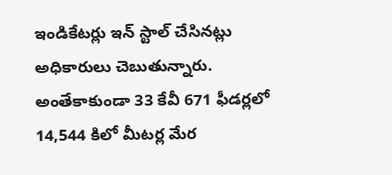ఇండికేటర్లు ఇన్ స్టాల్ చేసినట్లు అధికారులు చెబుతున్నారు. అంతేకాకుండా 33 కేవీ 671 ఫీడర్లలో 14,544 కిలో మీటర్ల మేర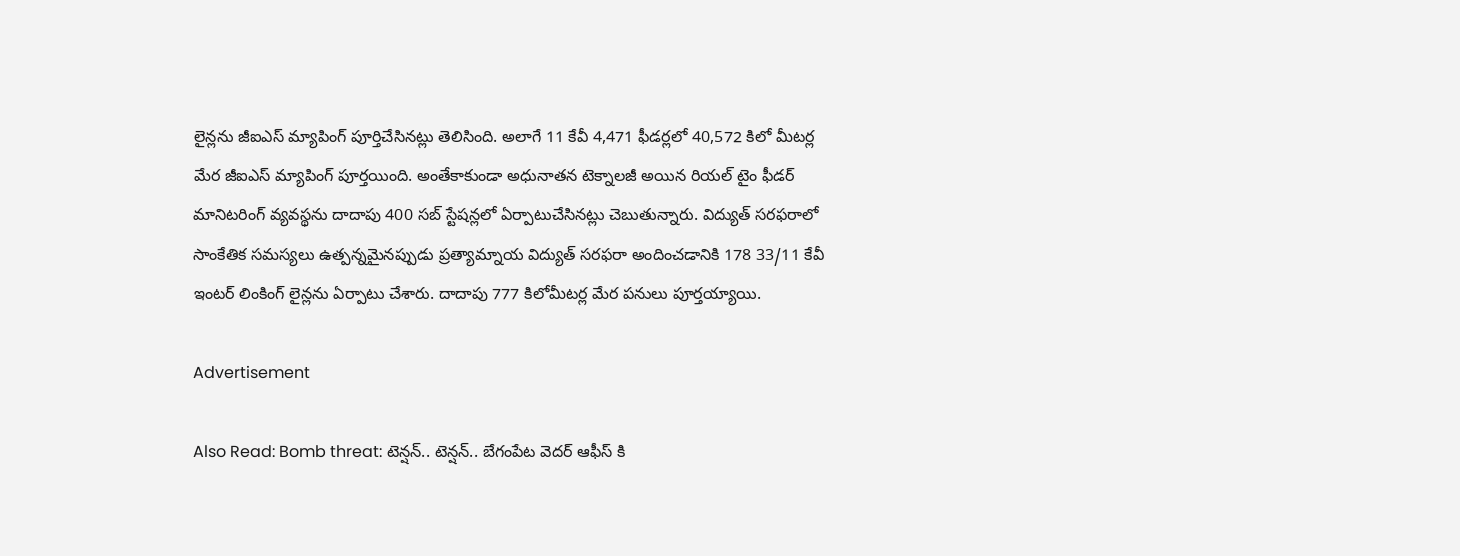లైన్లను జీఐఎస్ మ్యాపింగ్ పూర్తిచేసినట్లు తెలిసింది. అలాగే 11 కేవీ 4,471 ఫీడర్లలో 40,572 కిలో మీటర్ల మేర జీఐఎస్ మ్యాపింగ్ పూర్తయింది. అంతేకాకుండా అధునాతన టెక్నాలజీ అయిన రియల్ టైం ఫీడర్ మానిటరింగ్ వ్యవస్థను దాదాపు 400 సబ్ స్టేషన్లలో ఏర్పాటుచేసినట్లు చెబుతున్నారు. విద్యుత్ సరఫరాలో సాంకేతిక సమస్యలు ఉత్పన్నమైనప్పుడు ప్రత్యామ్నాయ విద్యుత్ సరఫరా అందించడానికి 178 33/11 కేవీ ఇంటర్ లింకింగ్ లైన్లను ఏర్పాటు చేశారు. దాదాపు 777 కిలోమీటర్ల మేర పనులు పూర్తయ్యాయి.

Advertisement

Also Read: Bomb threat: టెన్ష‌న్.. టెన్ష‌న్.. బేగంపేట వెదర్ ఆఫీస్ కి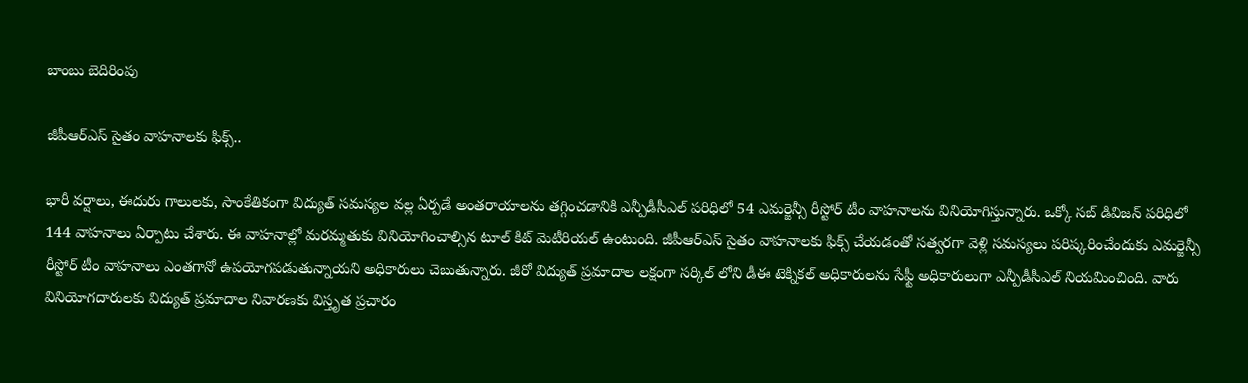బాంబు బెదిరింపు

జీపీఆర్ఎస్ సైతం వాహనాలకు ఫిక్స్..

భారీ వర్షాలు, ఈదురు గాలులకు, సాంకేతికంగా విద్యుత్ సమస్యల వల్ల ఏర్పడే అంతరాయాలను తగ్గించడానికి ఎన్పీడీసీఎల్ పరిధిలో 54 ఎమర్జెన్సీ రీస్టోర్ టీం వాహనాలను వినియోగిస్తున్నారు. ఒక్కో సబ్ డివిజన్ పరిధిలో 144 వాహనాలు ఏర్పాటు చేశారు. ఈ వాహనాల్లో మరమ్మతుకు వినియోగించాల్సిన టూల్ కిట్ మెటీరియల్ ఉంటుంది. జీపీఆర్ఎస్ సైతం వాహనాలకు ఫిక్స్ చేయడంతో సత్వరగా వెళ్లి సమస్యలు పరిష్కరించేందుకు ఎమర్జెన్సీ రీస్టోర్ టీం వాహనాలు ఎంతగానో ఉపయోగపడుతున్నాయని అధికారులు చెబుతున్నారు. జీరో విద్యుత్ ప్రమాదాల లక్షంగా సర్కిల్ లోని డీఈ టెక్నికల్ అధికారులను సేఫ్టీ అధికారులుగా ఎన్పీడీసీఎల్ నియమించింది. వారు వినియోగదారులకు విద్యుత్ ప్రమాదాల నివారణకు విస్తృత ప్రచారం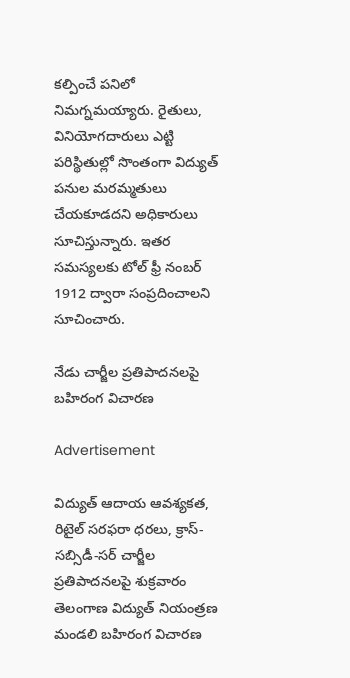కల్పించే పనిలో నిమగ్నమయ్యారు. రైతులు, వినియోగదారులు ఎట్టి పరిస్థితుల్లో సొంతంగా విద్యుత్ పనుల మరమ్మతులు చేయకూడదని అధికారులు సూచిస్తున్నారు. ఇతర సమస్యలకు టోల్ ఫ్రీ నంబర్ 1912 ద్వారా సంప్రదించాలని సూచించారు.

నేడు చార్జీల ప్రతిపాదనలపై బహిరంగ విచారణ

Advertisement

విద్యుత్ ఆదాయ ఆవశ్యకత, రిటైల్ సరఫరా ధరలు, క్రాస్-సబ్సిడీ-సర్ చార్జీల ప్రతిపాదనలపై శుక్రవారం తెలంగాణ విద్యుత్ నియంత్రణ మండలి బహిరంగ విచారణ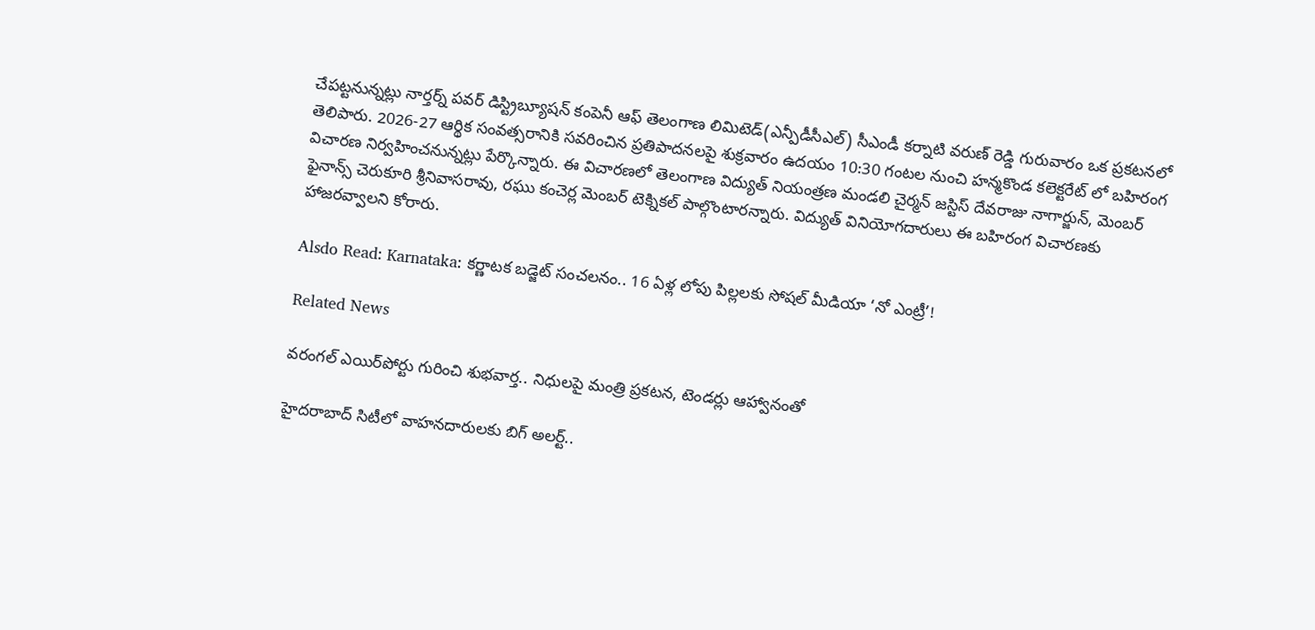చేపట్టనున్నట్లు నార్తర్న్ పవర్ డిస్ట్రిబ్యూషన్ కంపెనీ ఆఫ్ తెలంగాణ లిమిటెడ్(ఎన్పీడీసీఎల్) సీఎండీ కర్నాటి వరుణ్ రెడ్డి గురువారం ఒక ప్రకటనలో తెలిపారు. 2026-27 ఆర్థిక సంవత్సరానికి సవరించిన ప్రతిపాదనలపై శుక్రవారం ఉదయం 10:30 గంటల నుంచి హన్మకొండ కలెక్టరేట్ లో బహిరంగ విచారణ నిర్వహించనున్నట్లు పేర్కొన్నారు. ఈ విచారణలో తెలంగాణ విద్యుత్ నియంత్రణ మండలి చైర్మన్ జస్టిస్ దేవరాజు నాగార్జున్, మెంబర్ ఫైనాన్స్ చెరుకూరి శ్రీనివాసరావు, రఘు కంచెర్ల మెంబర్ టెక్నికల్ పాల్గొంటారన్నారు. విద్యుత్ వినియోగదారులు ఈ బహిరంగ విచారణకు హాజరవ్వాలని కోరారు.

Alsdo Read: Karnataka: కర్ణాటక బడ్జెట్ సంచలనం.. 16 ఏళ్ల లోపు పిల్లలకు సోషల్ మీడియా ‘నో ఎంట్రీ’!

Related News

వరంగల్ ఎయిర్‌పోర్టు గురించి శుభవార్త.. నిధులపై మంత్రి ప్రకటన, టెండర్లు ఆహ్వానంతో

హైదరాబాద్ సిటీలో వాహనదారులకు బిగ్ అలర్ట్..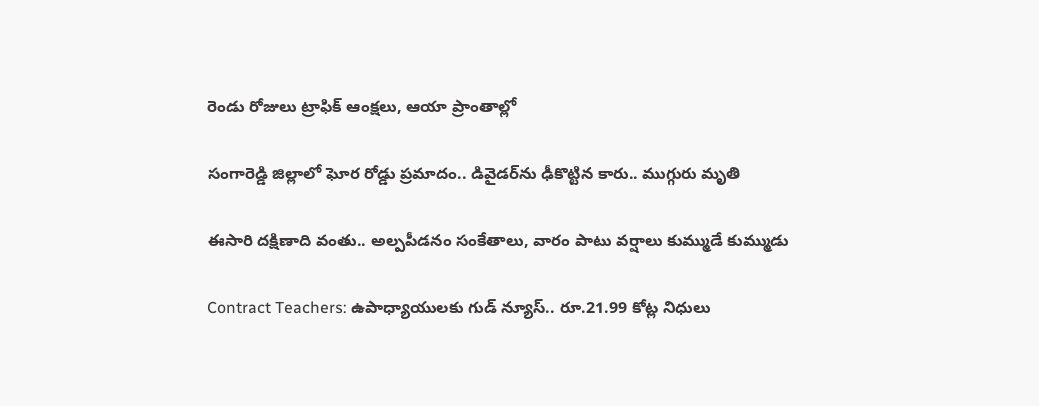రెండు రోజులు ట్రాఫిక్ ఆంక్షలు, ఆయా ప్రాంతాల్లో

సంగారెడ్డి జిల్లాలో ఘోర రోడ్డు ప్రమాదం.. డివైడర్‌ను ఢీకొట్టిన కారు.. ముగ్గురు మృతి

ఈసారి దక్షిణాది వంతు.. అల్పపీడనం సంకేతాలు, వారం పాటు వర్షాలు కుమ్ముడే కుమ్ముడు

Contract Teachers: ఉపాధ్యాయులకు గుడ్ న్యూస్.. రూ.21.99 కోట్ల నిధులు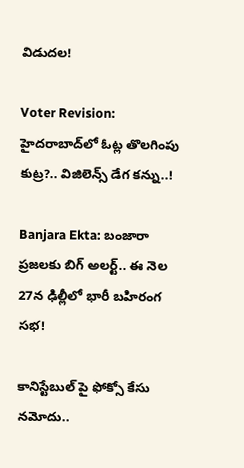విడుదల!

Voter Revision: హైదరాబాద్‌లో ఓట్ల తొలగింపు కుట్ర?.. విజిలెన్స్ డేగ కన్ను..!

Banjara Ekta: బంజారా ప్రజలకు బిగ్ అలర్ట్.. ఈ నెల 27న ఢిల్లీలో భారీ బహిరంగ సభ!

కానిస్టేబుల్ పై ఫోక్సో కేసు నమోదు..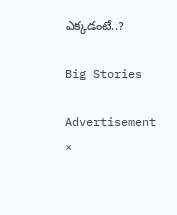ఎక్కడంటే..?

Big Stories

Advertisement
×